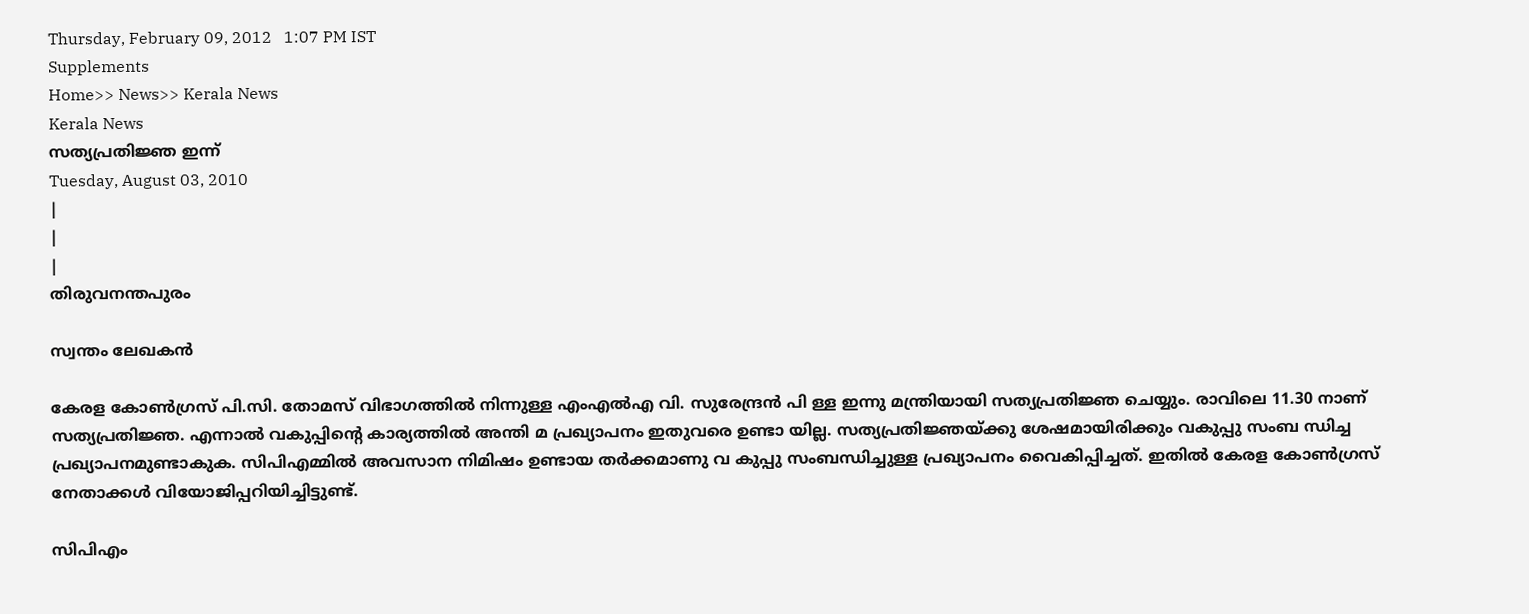Thursday, February 09, 2012   1:07 PM IST
Supplements
Home>> News>> Kerala News
Kerala News
സത്യപ്രതിജ്ഞ ഇന്ന്
Tuesday, August 03, 2010
|
|
|
തിരുവനന്തപുരം

സ്വന്തം ലേഖകന്‍

കേരള കോണ്‍ഗ്രസ് പി.സി. തോമസ് വിഭാഗത്തില്‍ നിന്നുള്ള എംഎല്‍എ വി. സുരേന്ദ്രന്‍ പി ള്ള ഇന്നു മന്ത്രിയായി സത്യപ്രതിജ്ഞ ചെയ്യും. രാവിലെ 11.30 നാണ് സത്യപ്രതിജ്ഞ. എന്നാല്‍ വകുപ്പിന്‍റെ കാര്യത്തില്‍ അന്തി മ പ്രഖ്യാപനം ഇതുവരെ ഉണ്ടാ യില്ല. സത്യപ്രതിജ്ഞയ്ക്കു ശേഷമായിരിക്കും വകുപ്പു സംബ ന്ധിച്ച പ്രഖ്യാപനമുണ്ടാകുക. സിപിഎമ്മില്‍ അവസാന നിമിഷം ഉണ്ടായ തര്‍ക്കമാണു വ കുപ്പു സംബന്ധിച്ചുള്ള പ്രഖ്യാപനം വൈകിപ്പിച്ചത്. ഇതില്‍ കേരള കോണ്‍ഗ്രസ് നേതാക്കള്‍ വിയോജിപ്പറിയിച്ചിട്ടുണ്ട്.

സിപിഎം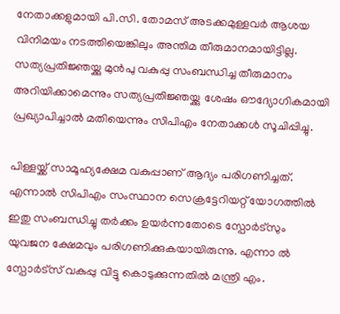നേതാക്കളുമായി പി.സി. തോമസ് അടക്കമുള്ളവര്‍ ആശയ വിനിമയം നടത്തിയെങ്കിലും അന്തിമ തീരുമാനമായിട്ടില്ല. സത്യപ്രതിജ്ഞയ്ക്കു മുന്‍പു വകുപ്പു സംബന്ധിച്ച തീരുമാനം അറിയിക്കാമെന്നും സത്യപ്രതിജ്ഞയ്ക്കു ശേഷം ഔദ്യോഗികമായി പ്രഖ്യാപിച്ചാല്‍ മതിയെന്നും സിപിഎം നേതാക്കള്‍ സൂചിപ്പിച്ചു.

പിള്ളയ്ക്ക് സാമൂഹ്യക്ഷേമ വകുപ്പാണ് ആദ്യം പരിഗണിച്ചത്. എന്നാല്‍ സിപിഎം സംസ്ഥാന സെക്രട്ടേറിയറ്റ് യോഗത്തില്‍ ഇതു സംബന്ധിച്ചു തര്‍ക്കം ഉയര്‍ന്നതോടെ സ്പോര്‍ട്സും യുവജന ക്ഷേമവും പരിഗണിക്കുകയായിരുന്നു. എന്നാ ല്‍ സ്പോര്‍ട്സ് വകുപ്പു വിട്ടു കൊടുക്കുന്നതില്‍ മന്ത്രി എം.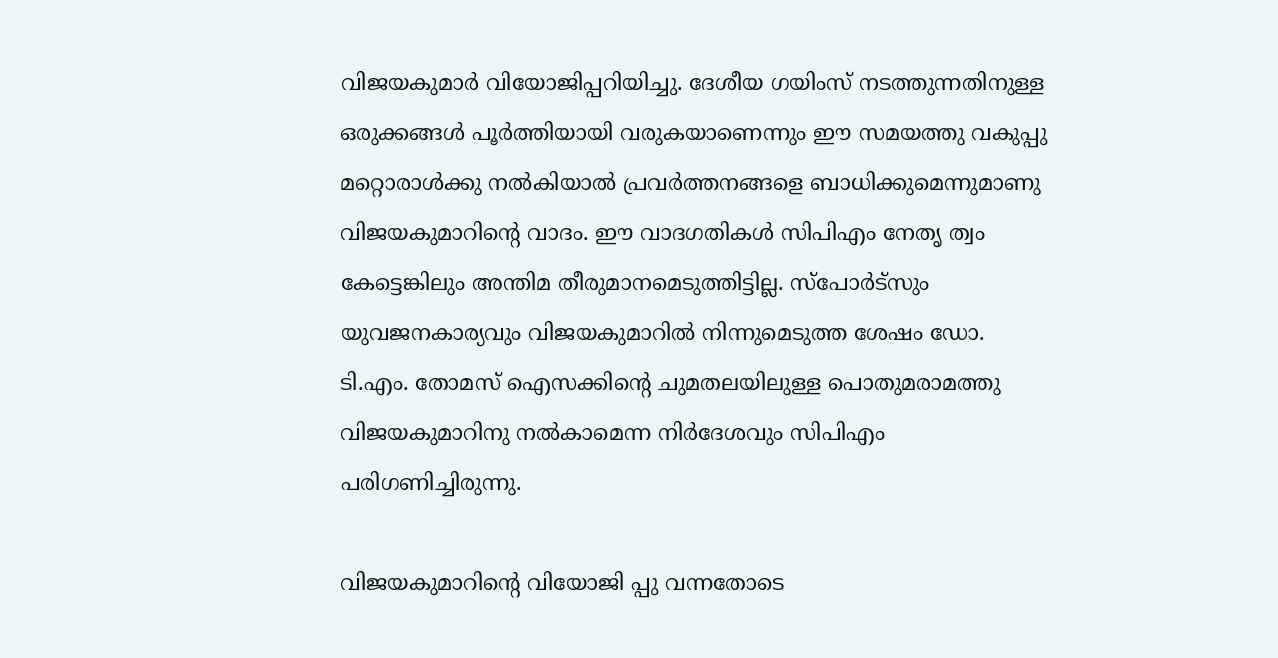വിജയകുമാര്‍ വിയോജിപ്പറിയിച്ചു. ദേശീയ ഗയിംസ് നടത്തുന്നതിനുള്ള ഒരുക്കങ്ങള്‍ പൂര്‍ത്തിയായി വരുകയാണെന്നും ഈ സമയത്തു വകുപ്പു മറ്റൊരാള്‍ക്കു നല്‍കിയാല്‍ പ്രവര്‍ത്തനങ്ങളെ ബാധിക്കുമെന്നുമാണു വിജയകുമാറിന്‍റെ വാദം. ഈ വാദഗതികള്‍ സിപിഎം നേതൃ ത്വം കേട്ടെങ്കിലും അന്തിമ തീരുമാനമെടുത്തിട്ടില്ല. സ്പോര്‍ട്സും യുവജനകാര്യവും വിജയകുമാറില്‍ നിന്നുമെടുത്ത ശേഷം ഡോ. ടി.എം. തോമസ് ഐസക്കിന്‍റെ ചുമതലയിലുള്ള പൊതുമരാമത്തു വിജയകുമാറിനു നല്‍കാമെന്ന നിര്‍ദേശവും സിപിഎം പരിഗണിച്ചിരുന്നു.

വിജയകുമാറിന്‍റെ വിയോജി പ്പു വന്നതോടെ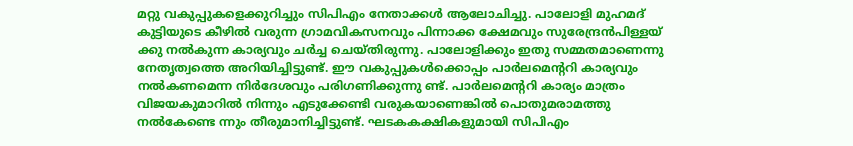മറ്റു വകുപ്പുകളെക്കുറിച്ചും സിപിഎം നേതാക്കള്‍ ആലോചിച്ചു. പാലോളി മുഹമദ് കുട്ടിയുടെ കീഴില്‍ വരുന്ന ഗ്രാമവികസനവും പിന്നാക്ക ക്ഷേമവും സുരേന്ദ്രന്‍പിള്ളയ് ക്കു നല്‍കുന്ന കാര്യവും ചര്‍ച്ച ചെയ്തിരുന്നു. പാലോളിക്കും ഇതു സമ്മതമാണെന്നു നേതൃത്വത്തെ അറിയിച്ചിട്ടുണ്ട്. ഈ വകുപ്പുകള്‍ക്കൊപ്പം പാര്‍ലമെന്‍ററി കാര്യവും നല്‍കണമെന്ന നിര്‍ദേശവും പരിഗണിക്കുന്നു ണ്ട്. പാര്‍ലമെന്‍ററി കാര്യം മാത്രം വിജയകുമാറില്‍ നിന്നും എടുക്കേണ്ടി വരുകയാണെങ്കില്‍ പൊതുമരാമത്തു നല്‍കേണ്ടെ ന്നും തീരുമാനിച്ചിട്ടുണ്ട്. ഘടകകക്ഷികളുമായി സിപിഎം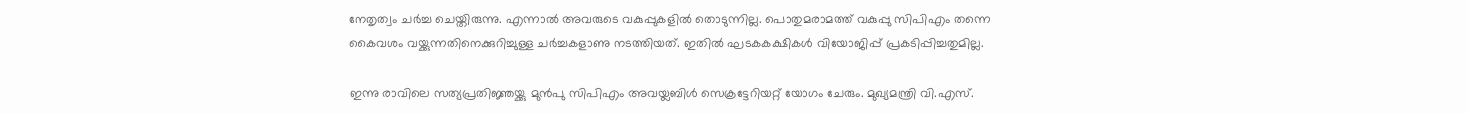നേതൃത്വം ചര്‍ച്ച ചെയ്തിരുന്നു. എന്നാല്‍ അവരുടെ വകുപ്പുകളില്‍ തൊടുന്നില്ല. പൊതുമരാമത്ത് വകുപ്പു സിപിഎം തന്നെ കൈവശം വയ്ക്കുന്നതിനെക്കുറിച്ചുള്ള ചര്‍ച്ചകളാണു നടത്തിയത്. ഇതില്‍ ഘടകകക്ഷികള്‍ വിയോജിപ്പ് പ്രകടിപ്പിച്ചതുമില്ല.

ഇന്നു രാവിലെ സത്യപ്രതിജ്ഞയ്ക്കു മുന്‍പു സിപിഎം അവയ്ലബിള്‍ സെക്രട്ടേറിയറ്റ് യോഗം ചേരും. മുഖ്യമന്ത്രി വി.എസ്.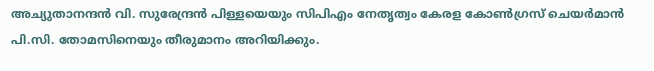അച്യുതാനന്ദന്‍ വി. സുരേന്ദ്രന്‍ പിള്ളയെയും സിപിഎം നേതൃത്വം കേരള കോണ്‍ഗ്രസ് ചെയര്‍മാന്‍ പി.സി. തോമസിനെയും തീരുമാനം അറിയിക്കും.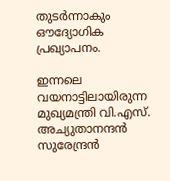തുടര്‍ന്നാകും ഔദ്യോഗിക പ്രഖ്യാപനം.

ഇന്നലെ വയനാട്ടിലായിരുന്ന മുഖ്യമന്ത്രി വി.എസ്. അച്യുതാനന്ദന്‍ സുരേന്ദ്രന്‍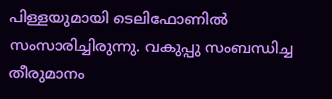പിള്ളയുമായി ടെലിഫോണില്‍ സംസാരിച്ചിരുന്നു. വകുപ്പു സംബന്ധിച്ച തീരുമാനം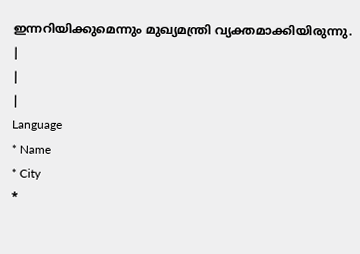ഇന്നറിയിക്കുമെന്നും മുഖ്യമന്ത്രി വ്യക്തമാക്കിയിരുന്നു.
|
|
|
Language
* Name
* City
*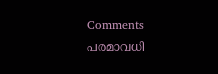Comments
പരമാവധി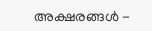അക്ഷരങ്ങള്‍ -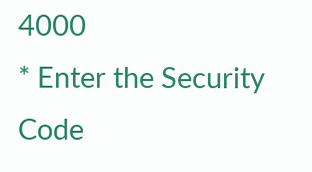4000
* Enter the Security Code